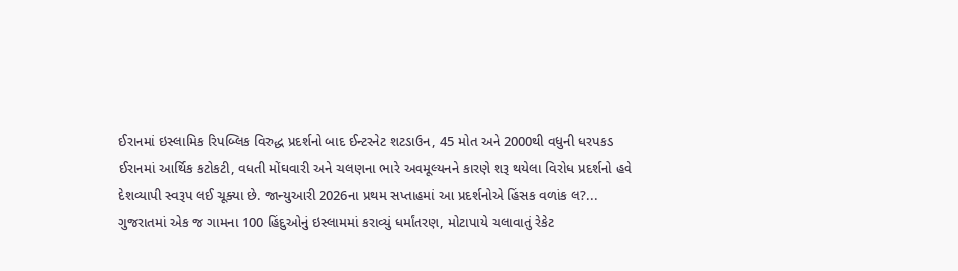ઈરાનમાં ઇસ્લામિક રિપબ્લિક વિરુદ્ધ પ્રદર્શનો બાદ ઈન્ટરનેટ શટડાઉન, 45 મોત અને 2000થી વધુની ધરપકડ
ઈરાનમાં આર્થિક કટોકટી, વધતી મોંઘવારી અને ચલણના ભારે અવમૂલ્યનને કારણે શરૂ થયેલા વિરોધ પ્રદર્શનો હવે દેશવ્યાપી સ્વરૂપ લઈ ચૂક્યા છે. જાન્યુઆરી 2026ના પ્રથમ સપ્તાહમાં આ પ્રદર્શનોએ હિંસક વળાંક લ?...
ગુજરાતમાં એક જ ગામના 100 હિંદુઓનું ઇસ્લામમાં કરાવ્યું ધર્માંતરણ, મોટાપાયે ચલાવાતું રેકેટ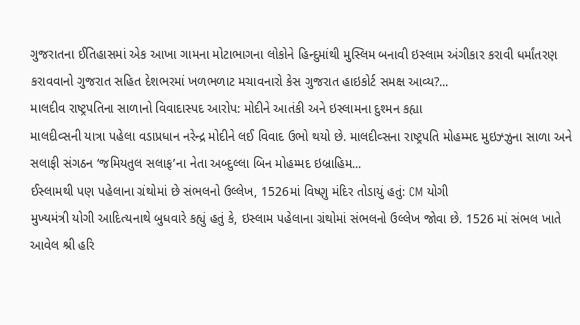ગુજરાતના ઈતિહાસમાં એક આખા ગામના મોટાભાગના લોકોને હિન્દુમાંથી મુસ્લિમ બનાવી ઇસ્લામ અંગીકાર કરાવી ધર્માંતરણ કરાવવાનો ગુજરાત સહિત દેશભરમાં ખળભળાટ મચાવનારો કેસ ગુજરાત હાઇકોર્ટ સમક્ષ આવ્ય?...
માલદીવ રાષ્ટ્રપતિના સાળાનો વિવાદાસ્પદ આરોપ: મોદીને આતંકી અને ઇસ્લામના દુશ્મન કહ્યા
માલદીવ્સની યાત્રા પહેલા વડાપ્રધાન નરેન્દ્ર મોદીને લઈ વિવાદ ઉભો થયો છે. માલદીવ્સના રાષ્ટ્રપતિ મોહમ્મદ મુઇઝ્ઝુના સાળા અને સલાફી સંગઠન ‘જમિયતુલ સલાફ’ના નેતા અબ્દુલ્લા બિન મોહમ્મદ ઇબ્રાહિમ...
ઈસ્લામથી પણ પહેલાના ગ્રંથોમાં છે સંભલનો ઉલ્લેખ, 1526માં વિષ્ણુ મંદિર તોડાયું હતું: CM યોગી
મુખ્યમંત્રી યોગી આદિત્યનાથે બુધવારે કહ્યું હતું કે, ઇસ્લામ પહેલાના ગ્રંથોમાં સંભલનો ઉલ્લેખ જોવા છે. 1526 માં સંભલ ખાતે આવેલ શ્રી હરિ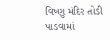વિષ્ણુ મંદિર તોડી પાડવામાં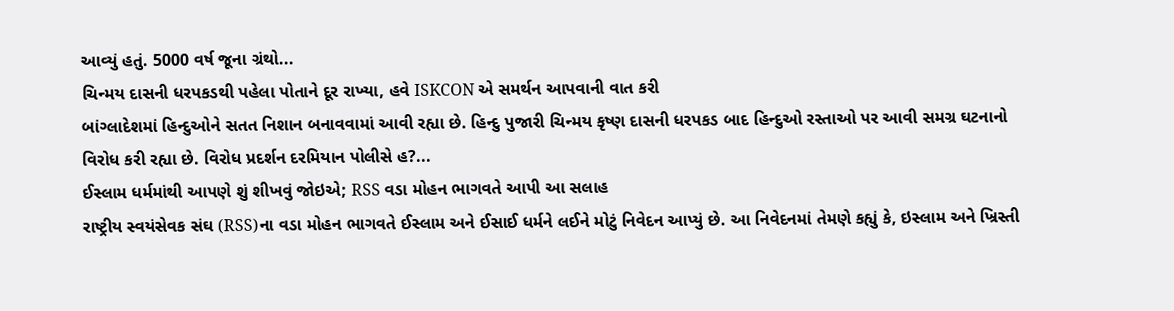આવ્યું હતું. 5000 વર્ષ જૂના ગ્રંથો...
ચિન્મય દાસની ધરપકડથી પહેલા પોતાને દૂર રાખ્યા, હવે ISKCON એ સમર્થન આપવાની વાત કરી
બાંગ્લાદેશમાં હિન્દુઓને સતત નિશાન બનાવવામાં આવી રહ્યા છે. હિન્દુ પુજારી ચિન્મય કૃષ્ણ દાસની ધરપકડ બાદ હિન્દુઓ રસ્તાઓ પર આવી સમગ્ર ઘટનાનો વિરોધ કરી રહ્યા છે. વિરોધ પ્રદર્શન દરમિયાન પોલીસે હ?...
ઈસ્લામ ધર્મમાંથી આપણે શું શીખવું જોઇએ; RSS વડા મોહન ભાગવતે આપી આ સલાહ
રાષ્ટ્રીય સ્વયંસેવક સંઘ (RSS)ના વડા મોહન ભાગવતે ઈસ્લામ અને ઈસાઈ ધર્મને લઈને મોટું નિવેદન આપ્યું છે. આ નિવેદનમાં તેમણે કહ્યું કે, ઇસ્લામ અને ખ્રિસ્તી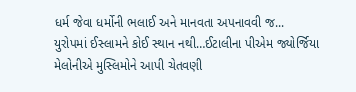ધર્મ જેવા ધર્મોની ભલાઈ અને માનવતા અપનાવવી જ...
યુરોપમાં ઈસ્લામને કોઈ સ્થાન નથી…ઈટાલીના પીએમ જ્યોર્જિયા મેલોનીએ મુસ્લિમોને આપી ચેતવણી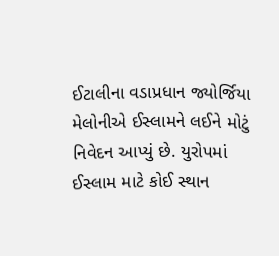ઈટાલીના વડાપ્રધાન જ્યોર્જિયા મેલોનીએ ઈસ્લામને લઈને મોટું નિવેદન આપ્યું છે. યુરોપમાં ઈસ્લામ માટે કોઈ સ્થાન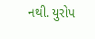નથી. યુરોપ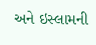અને ઇસ્લામની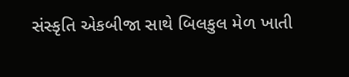સંસ્કૃતિ એકબીજા સાથે બિલકુલ મેળ ખાતી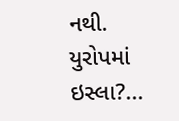નથી. યુરોપમાં ઇસ્લા?...